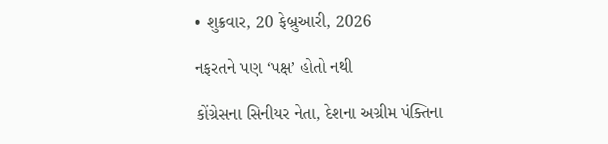• શુક્રવાર, 20 ફેબ્રુઆરી, 2026

નફરતને પણ ‘પક્ષ’ હોતો નથી

કોંગ્રેસના સિનીયર નેતા, દેશના અગ્રીમ પંક્તિના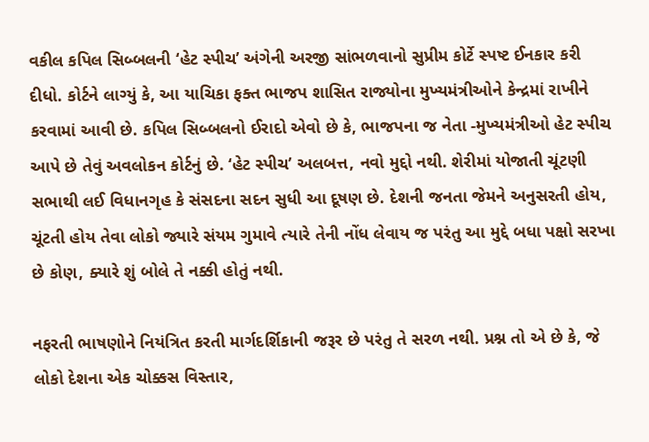વકીલ કપિલ સિબ્બલની ‘હેટ સ્પીચ’ અંગેની અરજી સાંભળવાનો સુપ્રીમ કોર્ટે સ્પષ્ટ ઈનકાર કરી દીધો. કોર્ટને લાગ્યું કે, આ યાચિકા ફક્ત ભાજપ શાસિત રાજ્યોના મુખ્યમંત્રીઓને કેન્દ્રમાં રાખીને કરવામાં આવી છે. કપિલ સિબ્બલનો ઈરાદો એવો છે કે, ભાજપના જ નેતા -મુખ્યમંત્રીઓ હેટ સ્પીચ આપે છે તેવું અવલોકન કોર્ટનું છે. ‘હેટ સ્પીચ’ અલબત્ત, નવો મુદ્દો નથી. શેરીમાં યોજાતી ચૂંટણી સભાથી લઈ વિધાનગૃહ કે સંસદના સદન સુધી આ દૂષણ છે. દેશની જનતા જેમને અનુસરતી હોય, ચૂંટતી હોય તેવા લોકો જ્યારે સંયમ ગુમાવે ત્યારે તેની નોંધ લેવાય જ પરંતુ આ મુદ્દે બધા પક્ષો સરખા છે કોણ, ક્યારે શું બોલે તે નક્કી હોતું નથી.

નફરતી ભાષણોને નિયંત્રિત કરતી માર્ગદર્શિકાની જરૂર છે પરંતુ તે સરળ નથી. પ્રશ્ન તો એ છે કે, જે લોકો દેશના એક ચોક્કસ વિસ્તાર,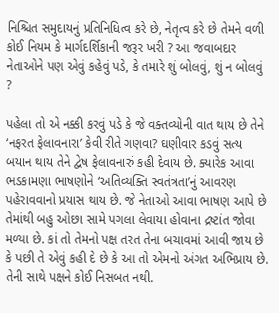નિશ્ચિત સમુદાયનું પ્રતિનિધિત્વ કરે છે, નેતૃત્વ કરે છે તેમને વળી કોઈ નિયમ કે માર્ગદર્શિકાની જરૂર ખરી ? આ જવાબદાર નેતાઓને પણ એવું કહેવું પડે, કે તમારે શું બોલવું, શું ન બોલવું ?

પહેલા તો એ નક્કી કરવું પડે કે જે વક્તવ્યોની વાત થાય છે તેને ‘નફરત ફેલાવનારા’ કેવી રીતે ગણવા? ઘણીવાર કડવું સત્ય બયાન થાય તેને દ્વેષ ફેલાવનારું કહી દેવાય છે. ક્યારેક આવા ભડકામણા ભાષણોને ‘અતિવ્યક્તિ સ્વતંત્રતા’નું આવરણ પહેરાવવાનો પ્રયાસ થાય છે. જે નેતાઓ આવા ભાષણ આપે છે તેમાંથી બહુ ઓછા સામે પગલા લેવાયા હોવાના દ્રષ્ટાંત જોવા મળ્યા છે. કાં તો તેમનો પક્ષ તરત તેના બચાવમાં આવી જાય છે કે પછી તે એવું કહી દે છે કે આ તો એમનો અંગત અભિપ્રાય છે. તેની સાથે પક્ષને કોઈ નિસબત નથી.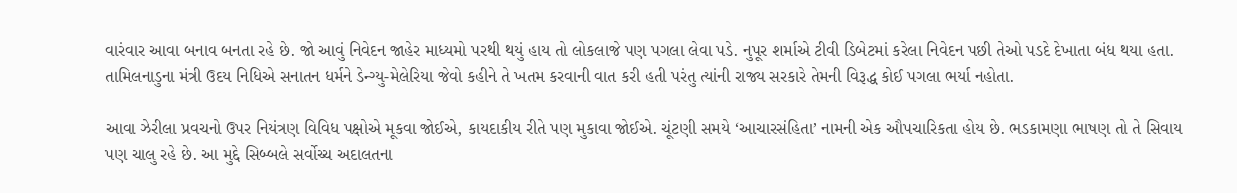વારંવાર આવા બનાવ બનતા રહે છે. જો આવું નિવેદન જાહેર માધ્યમો પરથી થયું હાય તો લોકલાજે પણ પગલા લેવા પડે. નુપૂર શર્માએ ટીવી ડિબેટમાં કરેલા નિવેદન પછી તેઓ પડદે દેખાતા બંધ થયા હતા. તામિલનાડુના મંત્રી ઉદય નિધિએ સનાતન ધર્મને ડેન્ગ્યુ-મેલેરિયા જેવો કહીને તે ખતમ કરવાની વાત કરી હતી પરંતુ ત્યાંની રાજ્ય સરકારે તેમની વિરૂદ્ધ કોઈ પગલા ભર્યા નહોતા.

આવા ઝેરીલા પ્રવચનો ઉપર નિયંત્રણ વિવિધ પક્ષોએ મૂકવા જોઈએ, કાયદાકીય રીતે પણ મુકાવા જોઈએ. ચૂંટણી સમયે ‘આચારસંહિતા’ નામની એક ઔપચારિકતા હોય છે. ભડકામણા ભાષણ તો તે સિવાય પણ ચાલુ રહે છે. આ મુદ્દે સિબ્બલે સર્વોચ્ચ અદાલતના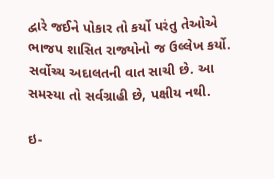દ્વારે જઈને પોકાર તો કર્યો પરંતુ તેઓએ ભાજપ શાસિત રાજ્યોનો જ ઉલ્લેખ કર્યો. સર્વોચ્ચ અદાલતની વાત સાચી છે. આ સમસ્યા તો સર્વગ્રાહી છે, પક્ષીય નથી.

ઇ-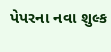પેપરના નવા શુલ્ક